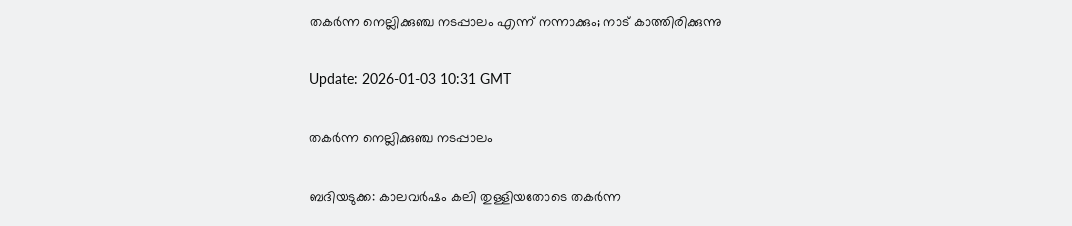തകര്‍ന്ന നെല്ലിക്കുഞ്ച നടപ്പാലം എന്ന് നന്നാക്കും; നാട് കാത്തിരിക്കുന്നു

Update: 2026-01-03 10:31 GMT

തകര്‍ന്ന നെല്ലിക്കുഞ്ച നടപ്പാലം

ബദിയടുക്ക: കാലവര്‍ഷം കലി തുള്ളിയതോടെ തകര്‍ന്ന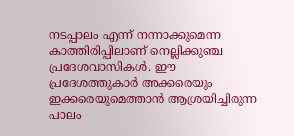നടപ്പാലം എന്ന് നന്നാക്കുമെന്ന കാത്തിരിപ്പിലാണ് നെല്ലിക്കുഞ്ച പ്രദേശവാസികള്‍. ഈ പ്രദേശത്തുകാര്‍ അക്കരെയും ഇക്കരെയുമെത്താന്‍ ആശ്രയിച്ചിരുന്ന പാലം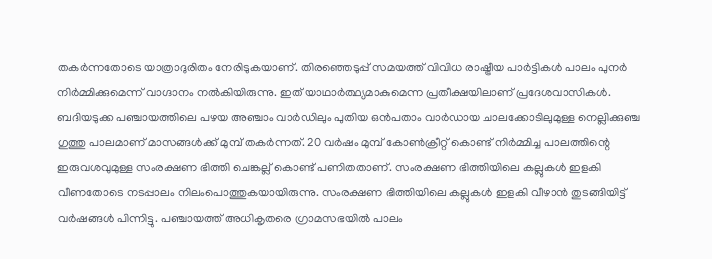തകര്‍ന്നതോടെ യാത്രാദുരിതം നേരിടുകയാണ്. തിരഞ്ഞെടുപ്പ് സമയത്ത് വിവിധ രാഷ്ട്രീയ പാര്‍ട്ടികള്‍ പാലം പുനര്‍ നിര്‍മ്മിക്കുമെന്ന് വാഗ്ദാനം നല്‍കിയിരുന്നു. ഇത് യാഥാര്‍ത്ഥ്യമാകുമെന്ന പ്രതീക്ഷയിലാണ് പ്രദേശവാസികള്‍. ബദിയടുക്ക പഞ്ചായത്തിലെ പഴയ അഞ്ചാം വാര്‍ഡിലും പുതിയ ഒന്‍പതാം വാര്‍ഡായ ചാലക്കോടിലുമുള്ള നെല്ലിക്കുഞ്ച ഗുത്തു പാലമാണ് മാസങ്ങള്‍ക്ക് മുമ്പ് തകര്‍ന്നത്. 20 വര്‍ഷം മുമ്പ് കോണ്‍ക്രീറ്റ് കൊണ്ട് നിര്‍മ്മിച്ച പാലത്തിന്റെ ഇരുവശവുമുള്ള സംരക്ഷണ ഭിത്തി ചെങ്കല്ല് കൊണ്ട് പണിതതാണ്. സംരക്ഷണ ഭിത്തിയിലെ കല്ലുകള്‍ ഇളകി വീണതോടെ നടപ്പാലം നിലംപൊത്തുകയായിരുന്നു. സംരക്ഷണ ഭിത്തിയിലെ കല്ലുകള്‍ ഇളകി വീഴാന്‍ തുടങ്ങിയിട്ട് വര്‍ഷങ്ങള്‍ പിന്നിട്ടു. പഞ്ചായത്ത് അധികൃതരെ ഗ്രാമസഭയില്‍ പാലം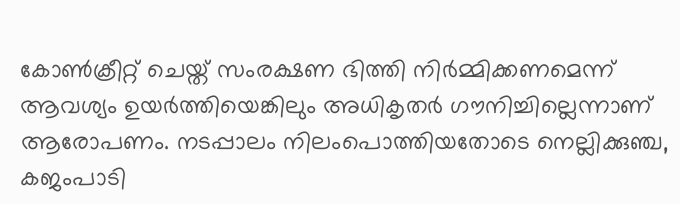കോണ്‍ക്രീറ്റ് ചെയ്ത് സംരക്ഷണ ഭിത്തി നിര്‍മ്മിക്കണമെന്ന് ആവശ്യം ഉയര്‍ത്തിയെങ്കിലും അധികൃതര്‍ ഗൗനിച്ചില്ലെന്നാണ് ആരോപണം. നടപ്പാലം നിലംപൊത്തിയതോടെ നെല്ലിക്കുഞ്ച, കജംപാടി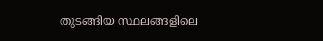തുടങ്ങിയ സ്ഥലങ്ങളിലെ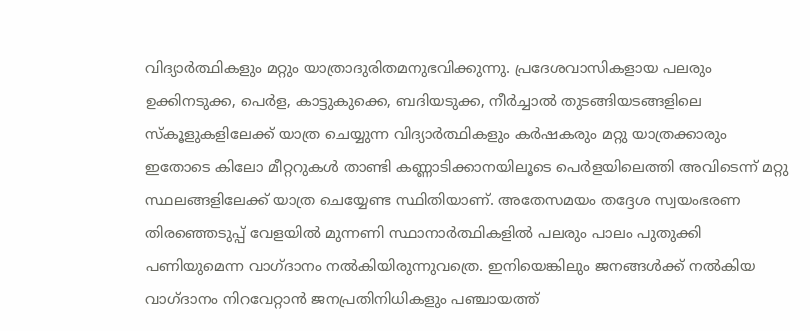വിദ്യാര്‍ത്ഥികളും മറ്റും യാത്രാദുരിതമനുഭവിക്കുന്നു. പ്രദേശവാസികളായ പലരും ഉക്കിനടുക്ക, പെര്‍ള, കാട്ടുകുക്കെ, ബദിയടുക്ക, നീര്‍ച്ചാല്‍ തുടങ്ങിയടങ്ങളിലെ സ്‌കൂളുകളിലേക്ക് യാത്ര ചെയ്യുന്ന വിദ്യാര്‍ത്ഥികളും കര്‍ഷകരും മറ്റു യാത്രക്കാരും ഇതോടെ കിലോ മീറ്ററുകള്‍ താണ്ടി കണ്ണാടിക്കാനയിലൂടെ പെര്‍ളയിലെത്തി അവിടെന്ന് മറ്റു സ്ഥലങ്ങളിലേക്ക് യാത്ര ചെയ്യേണ്ട സ്ഥിതിയാണ്. അതേസമയം തദ്ദേശ സ്വയംഭരണ തിരഞ്ഞെടുപ്പ് വേളയില്‍ മുന്നണി സ്ഥാനാര്‍ത്ഥികളില്‍ പലരും പാലം പുതുക്കി പണിയുമെന്ന വാഗ്ദാനം നല്‍കിയിരുന്നുവത്രെ. ഇനിയെങ്കിലും ജനങ്ങള്‍ക്ക് നല്‍കിയ വാഗ്ദാനം നിറവേറ്റാന്‍ ജനപ്രതിനിധികളും പഞ്ചായത്ത്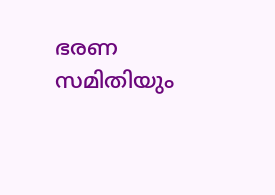ഭരണ സമിതിയും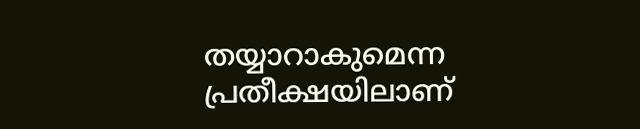തയ്യാറാകുമെന്ന പ്രതീക്ഷയിലാണ്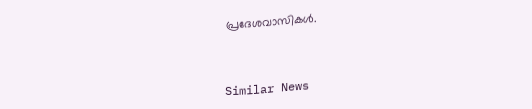പ്രദേശവാസികള്‍.


Similar News